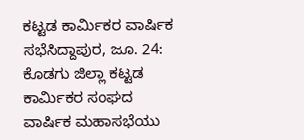ಕಟ್ಟಡ ಕಾರ್ಮಿಕರ ವಾರ್ಷಿಕ ಸಭೆಸಿದ್ದಾಪುರ, ಜೂ. 24: ಕೊಡಗು ಜಿಲ್ಲಾ ಕಟ್ಟಡ ಕಾರ್ಮಿಕರ ಸಂಘದ ವಾರ್ಷಿಕ ಮಹಾಸಭೆಯು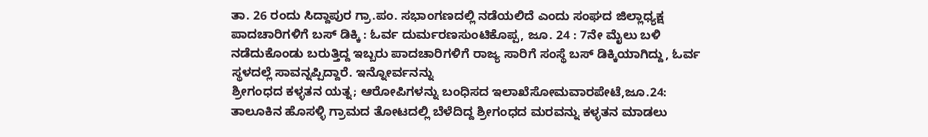ತಾ. 26 ರಂದು ಸಿದ್ದಾಪುರ ಗ್ರಾ.ಪಂ. ಸಭಾಂಗಣದಲ್ಲಿ ನಡೆಯಲಿದೆ ಎಂದು ಸಂಘದ ಜಿಲ್ಲಾಧ್ಯಕ್ಷ
ಪಾದಚಾರಿಗಳಿಗೆ ಬಸ್ ಡಿಕ್ಕಿ : ಓರ್ವ ದುರ್ಮರಣಸುಂಟಿಕೊಪ್ಪ, ಜೂ. 24 : 7ನೇ ಮೈಲು ಬಳಿ ನಡೆದುಕೊಂಡು ಬರುತ್ತಿದ್ದ ಇಬ್ಬರು ಪಾದಚಾರಿಗಳಿಗೆ ರಾಜ್ಯ ಸಾರಿಗೆ ಸಂಸ್ಥೆ ಬಸ್ ಡಿಕ್ಕಿಯಾಗಿದ್ದು, ಓರ್ವ ಸ್ಥಳದಲ್ಲೆ ಸಾವನ್ನಪ್ಪಿದ್ದಾರೆ. ಇನ್ನೋರ್ವನನ್ನು
ಶ್ರೀಗಂಧದ ಕಳ್ಳತನ ಯತ್ನ; ಆರೋಪಿಗಳನ್ನು ಬಂಧಿಸದ ಇಲಾಖೆಸೋಮವಾರಪೇಟೆ,ಜೂ.24: ತಾಲೂಕಿನ ಹೊಸಳ್ಳಿ ಗ್ರಾಮದ ತೋಟದಲ್ಲಿ ಬೆಳೆದಿದ್ದ ಶ್ರೀಗಂಧದ ಮರವನ್ನು ಕಳ್ಳತನ ಮಾಡಲು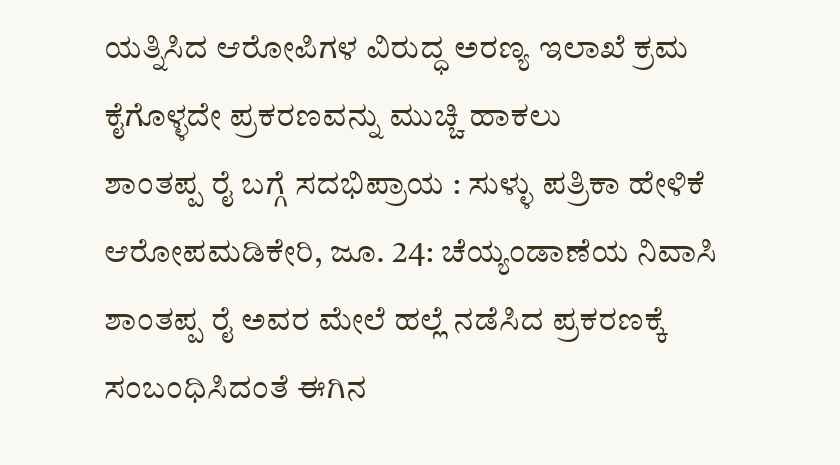ಯತ್ನಿಸಿದ ಆರೋಪಿಗಳ ವಿರುದ್ಧ ಅರಣ್ಯ ಇಲಾಖೆ ಕ್ರಮ ಕೈಗೊಳ್ಳದೇ ಪ್ರಕರಣವನ್ನು ಮುಚ್ಚಿ ಹಾಕಲು
ಶಾಂತಪ್ಪ ರೈ ಬಗ್ಗೆ ಸದಭಿಪ್ರಾಯ : ಸುಳ್ಳು ಪತ್ರಿಕಾ ಹೇಳಿಕೆ ಆರೋಪಮಡಿಕೇರಿ, ಜೂ. 24: ಚೆಯ್ಯಂಡಾಣೆಯ ನಿವಾಸಿ ಶಾಂತಪ್ಪ ರೈ ಅವರ ಮೇಲೆ ಹಲ್ಲೆ ನಡೆಸಿದ ಪ್ರಕರಣಕ್ಕೆ ಸಂಬಂಧಿಸಿದಂತೆ ಈಗಿನ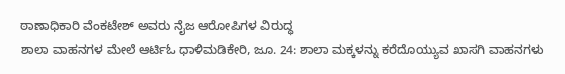ಠಾಣಾಧಿಕಾರಿ ವೆಂಕಟೇಶ್ ಅವರು ನೈಜ ಆರೋಪಿಗಳ ವಿರುದ್ಧ
ಶಾಲಾ ವಾಹನಗಳ ಮೇಲೆ ಆರ್ಟಿಓ ಧಾಳಿಮಡಿಕೇರಿ, ಜೂ. 24: ಶಾಲಾ ಮಕ್ಕಳನ್ನು ಕರೆದೊಯ್ಯುವ ಖಾಸಗಿ ವಾಹನಗಳು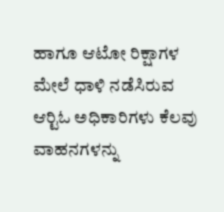ಹಾಗೂ ಆಟೋ ರಿಕ್ಷಾಗಳ ಮೇಲೆ ಧಾಳಿ ನಡೆಸಿರುವ ಆರ್‍ಟಿಓ ಅಧಿಕಾರಿಗಳು ಕೆಲವು ವಾಹನಗಳನ್ನು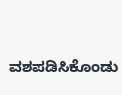ವಶಪಡಿಸಿಕೊಂಡು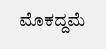ಮೊಕದ್ದಮೆ